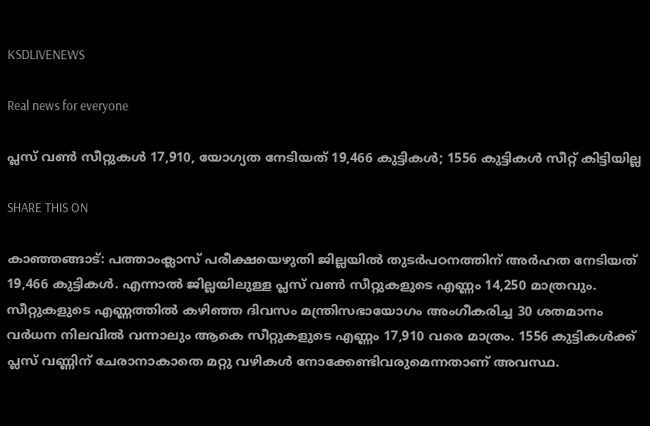KSDLIVENEWS

Real news for everyone

പ്ലസ്‌ വണ്‍ സീറ്റുകള്‍ 17,910, യോഗ്യത നേടിയത് 19,466 കുട്ടികള്‍; 1556 കുട്ടികള്‍ സീറ്റ് കിട്ടിയില്ല

SHARE THIS ON

കാഞ്ഞങ്ങാട്: പത്താംക്ലാസ് പരീക്ഷയെഴുതി ജില്ലയില്‍ തുടര്‍പഠനത്തിന് അര്‍ഹത നേടിയത് 19,466 കുട്ടികള്‍. എന്നാല്‍ ജില്ലയിലുള്ള പ്ലസ് വണ്‍ സീറ്റുകളുടെ എണ്ണം 14,250 മാത്രവും. സീറ്റുകളുടെ എണ്ണത്തില്‍ കഴിഞ്ഞ ദിവസം മന്ത്രിസഭായോഗം അംഗീകരിച്ച 30 ശതമാനം വര്‍ധന നിലവില്‍ വന്നാലും ആകെ സീറ്റുകളുടെ എണ്ണം 17,910 വരെ മാത്രം. 1556 കുട്ടികള്‍ക്ക് പ്ലസ് വണ്ണിന് ചേരാനാകാതെ മറ്റു വഴികള്‍ നോക്കേണ്ടിവരുമെന്നതാണ് അവസ്ഥ.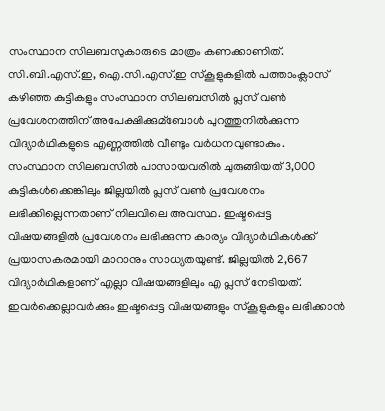സംസ്ഥാന സിലബസുകാരുടെ മാത്രം കണക്കാണിത്. സി.ബി.എസ്.ഇ, ഐ.സി.എസ്.ഇ സ്‌കൂളുകളില്‍ പത്താംക്ലാസ് കഴിഞ്ഞ കുട്ടികളും സംസ്ഥാന സിലബസില്‍ പ്ലസ് വണ്‍ പ്രവേശനത്തിന് അപേക്ഷിക്കുമ്ബോള്‍ പുറത്തുനില്‍ക്കുന്ന വിദ്യാര്‍ഥികളുടെ എണ്ണത്തില്‍ വീണ്ടും വര്‍ധനവുണ്ടാകും. സംസ്ഥാന സിലബസില്‍ പാസായവരില്‍ ചുരുങ്ങിയത് 3,000 കുട്ടികള്‍ക്കെങ്കിലും ജില്ലയില്‍ പ്ലസ് വണ്‍ പ്രവേശനം ലഭിക്കില്ലെന്നതാണ് നിലവിലെ അവസ്ഥ. ഇഷ്ടപ്പെട്ട വിഷയങ്ങളില്‍ പ്രവേശനം ലഭിക്കുന്ന കാര്യം വിദ്യാര്‍ഥികള്‍ക്ക് പ്രയാസകരമായി മാറാനും സാധ്യതയുണ്ട്. ജില്ലയില്‍ 2,667 വിദ്യാര്‍ഥികളാണ് എല്ലാ വിഷയങ്ങളിലും എ പ്ലസ് നേടിയത്. ഇവര്‍ക്കെല്ലാവര്‍ക്കും ഇഷ്ടപ്പെട്ട വിഷയങ്ങളും സ്‌കൂളുകളും ലഭിക്കാന്‍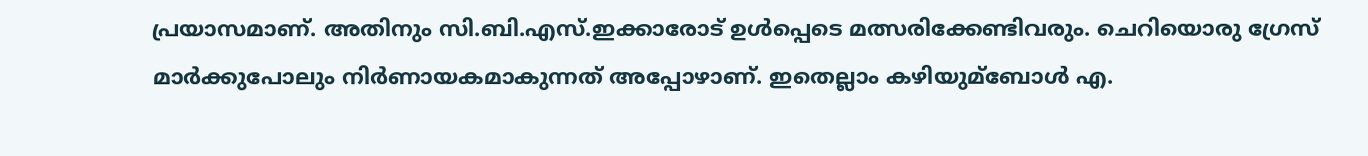പ്രയാസമാണ്. അതിനും സി.ബി.എസ്.ഇക്കാരോട് ഉള്‍പ്പെടെ മത്സരിക്കേണ്ടിവരും. ചെറിയൊരു ഗ്രേസ് മാര്‍ക്കുപോലും നിര്‍ണായകമാകുന്നത് അപ്പോഴാണ്. ഇതെല്ലാം കഴിയുമ്ബോള്‍ എ.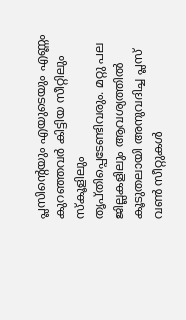പ്ലസിന്‍റെയും എയുടെയും എണ്ണം കുറഞ്ഞവര്‍ കിട്ടിയ സീറ്റിലും സ്‌കൂളിലും തൃപ്തിപ്പെടേണ്ടിവരും. മറ്റു പല ജില്ലകളിലും ആവശ്യത്തില്‍ കൂടുതലായി അനുവദിച്ച പ്ലസ് വണ്‍ സീറ്റുകള്‍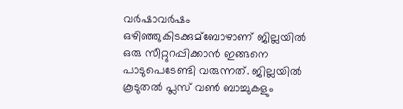വര്‍ഷാവര്‍ഷം ഒഴിഞ്ഞുകിടക്കുമ്ബോഴാണ് ജില്ലയില്‍ ഒരു സീറ്റുറപ്പിക്കാന്‍ ഇങ്ങനെ പാടുപെടേണ്ടി വരുന്നത്. ജില്ലയില്‍ കൂടുതല്‍ പ്ലസ് വണ്‍ ബാച്ചുകളും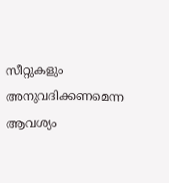സീറ്റുകളും അനുവദിക്കണമെന്ന ആവശ്യം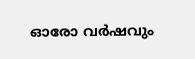ഓരോ വര്‍ഷവും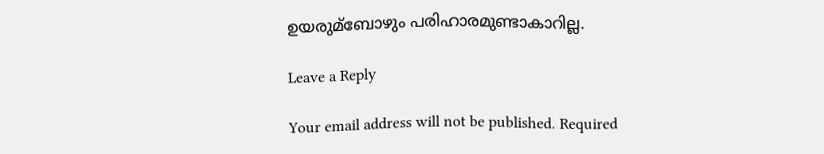ഉയരുമ്ബോഴും പരിഹാരമുണ്ടാകാറില്ല.

Leave a Reply

Your email address will not be published. Required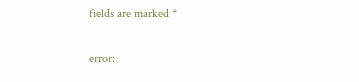fields are marked *

error: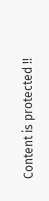Content is protected !!